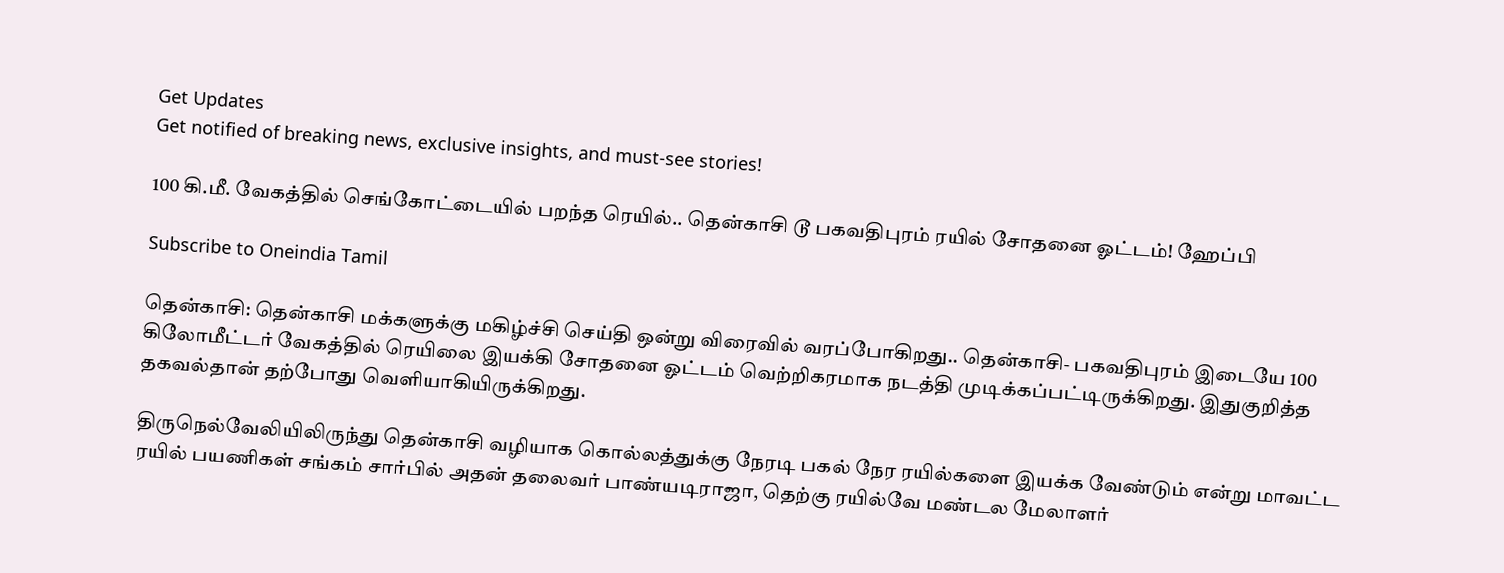Get Updates
Get notified of breaking news, exclusive insights, and must-see stories!

100 கி.மீ. வேகத்தில் செங்கோட்டையில் பறந்த ரெயில்.. தென்காசி டூ பகவதிபுரம் ரயில் சோதனை ஓட்டம்! ஹேப்பி

Subscribe to Oneindia Tamil

தென்காசி: தென்காசி மக்களுக்கு மகிழ்ச்சி செய்தி ஒன்று விரைவில் வரப்போகிறது.. தென்காசி- பகவதிபுரம் இடையே 100 கிலோமீட்டர் வேகத்தில் ரெயிலை இயக்கி சோதனை ஓட்டம் வெற்றிகரமாக நடத்தி முடிக்கப்பட்டிருக்கிறது. இதுகுறித்த தகவல்தான் தற்போது வெளியாகியிருக்கிறது.

திருநெல்வேலியிலிருந்து தென்காசி வழியாக கொல்லத்துக்கு நேரடி பகல் நேர ரயில்களை இயக்க வேண்டும் என்று மாவட்ட ரயில் பயணிகள் சங்கம் சார்பில் அதன் தலைவர் பாண்யடிராஜா, தெற்கு ரயில்வே மண்டல மேலாளர்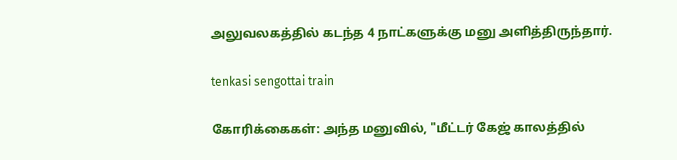அலுவலகத்தில் கடந்த 4 நாட்களுக்கு மனு அளித்திருந்தார்.

tenkasi sengottai train

கோரிக்கைகள்: அந்த மனுவில், "மீட்டர் கேஜ் காலத்தில்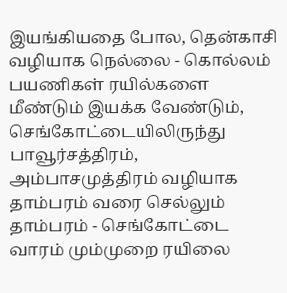இயங்கியதை போல, தென்காசி வழியாக நெல்லை - கொல்லம் பயணிகள் ரயில்களை மீண்டும் இயக்க வேண்டும், செங்கோட்டையிலிருந்து பாவூர்சத்திரம், அம்பாசமுத்திரம் வழியாக தாம்பரம் வரை செல்லும் தாம்பரம் - செங்கோட்டை வாரம் மும்முறை ரயிலை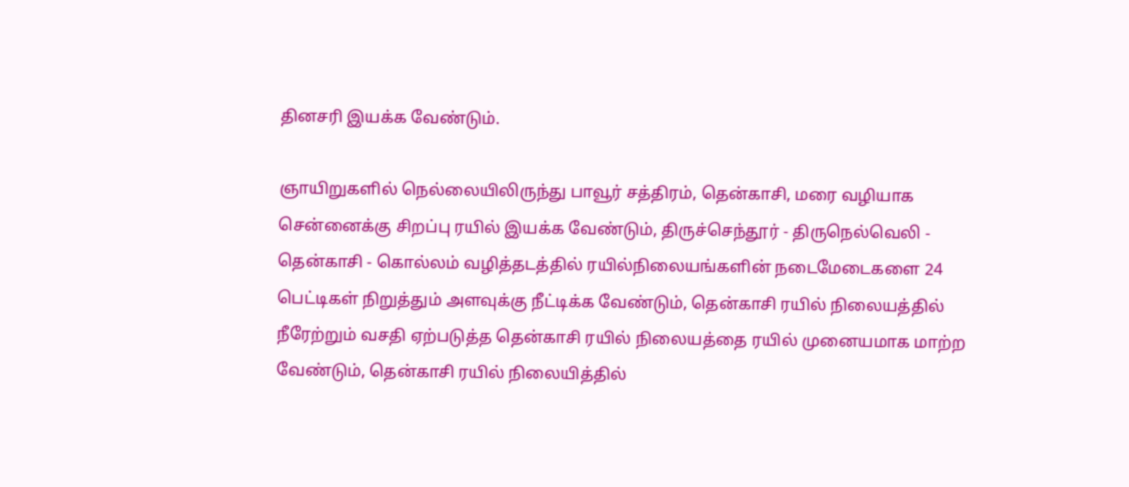தினசரி இயக்க வேண்டும்.

ஞாயிறுகளில் நெல்லையிலிருந்து பாவூர் சத்திரம், தென்காசி, மரை வழியாக சென்னைக்கு சிறப்பு ரயில் இயக்க வேண்டும், திருச்செந்தூர் - திருநெல்வெலி - தென்காசி - கொல்லம் வழித்தடத்தில் ரயில்நிலையங்களின் நடைமேடைகளை 24 பெட்டிகள் நிறுத்தும் அளவுக்கு நீட்டிக்க வேண்டும், தென்காசி ரயில் நிலையத்தில் நீரேற்றும் வசதி ஏற்படுத்த தென்காசி ரயில் நிலையத்தை ரயில் முனையமாக மாற்ற வேண்டும், தென்காசி ரயில் நிலையித்தில்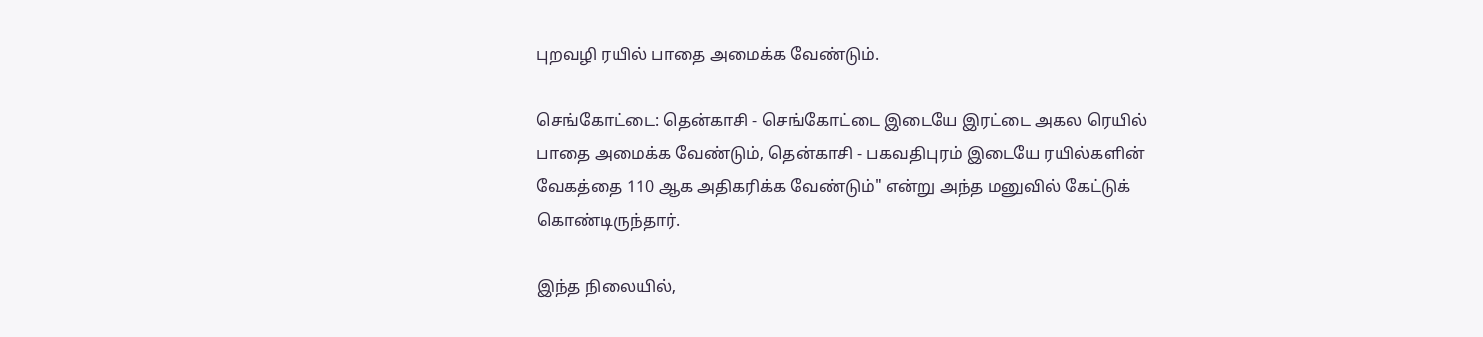புறவழி ரயில் பாதை அமைக்க வேண்டும்.

செங்கோட்டை: தென்காசி - செங்கோட்டை இடையே இரட்டை அகல ரெயில் பாதை அமைக்க வேண்டும், தென்காசி - பகவதிபுரம் இடையே ரயில்களின் வேகத்தை 110 ஆக அதிகரிக்க வேண்டும்" என்று அந்த மனுவில் கேட்டுக் கொண்டிருந்தார்.

இந்த நிலையில்,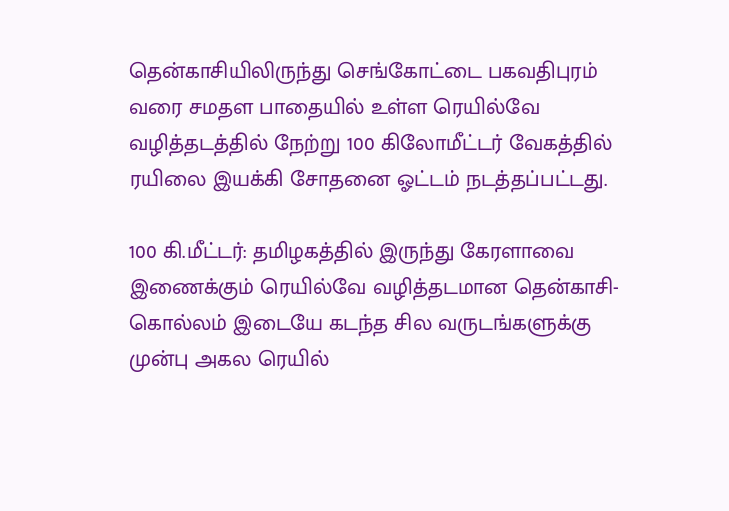தென்காசியிலிருந்து செங்கோட்டை பகவதிபுரம் வரை சமதள பாதையில் உள்ள ரெயில்வே வழித்தடத்தில் நேற்று 100 கிலோமீட்டர் வேகத்தில் ரயிலை இயக்கி சோதனை ஓட்டம் நடத்தப்பட்டது.

100 கி.மீட்டர்: தமிழகத்தில் இருந்து கேரளாவை இணைக்கும் ரெயில்வே வழித்தடமான தென்காசி- கொல்லம் இடையே கடந்த சில வருடங்களுக்கு முன்பு அகல ரெயில்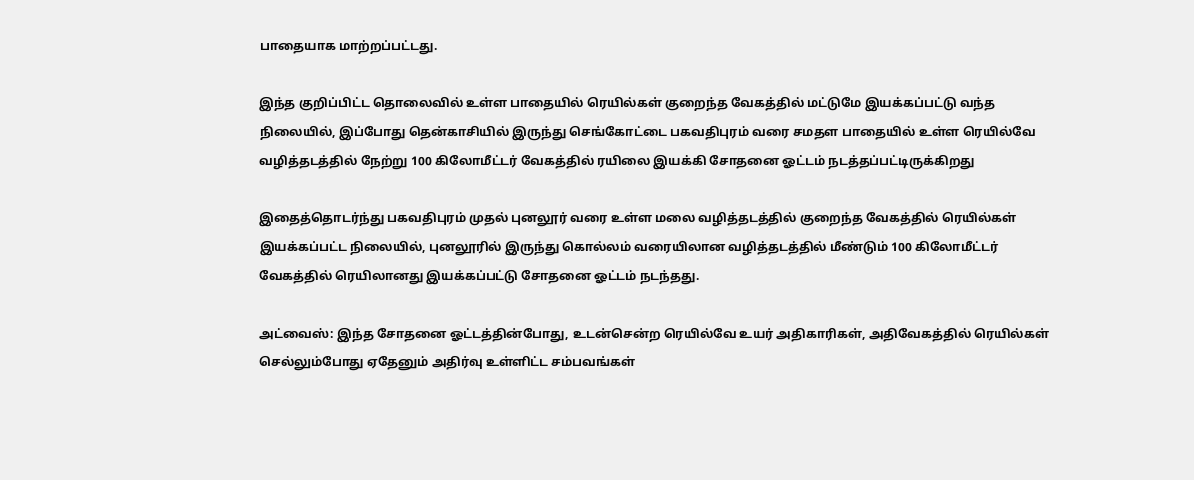பாதையாக மாற்றப்பட்டது.

இந்த குறிப்பிட்ட தொலைவில் உள்ள பாதையில் ரெயில்கள் குறைந்த வேகத்தில் மட்டுமே இயக்கப்பட்டு வந்த நிலையில், இப்போது தென்காசியில் இருந்து செங்கோட்டை பகவதிபுரம் வரை சமதள பாதையில் உள்ள ரெயில்வே வழித்தடத்தில் நேற்று 100 கிலோமீட்டர் வேகத்தில் ரயிலை இயக்கி சோதனை ஓட்டம் நடத்தப்பட்டிருக்கிறது

இதைத்தொடர்ந்து பகவதிபுரம் முதல் புனலூர் வரை உள்ள மலை வழித்தடத்தில் குறைந்த வேகத்தில் ரெயில்கள் இயக்கப்பட்ட நிலையில், புனலூரில் இருந்து கொல்லம் வரையிலான வழித்தடத்தில் மீண்டும் 100 கிலோமீட்டர் வேகத்தில் ரெயிலானது இயக்கப்பட்டு சோதனை ஓட்டம் நடந்தது.

அட்வைஸ்: இந்த சோதனை ஓட்டத்தின்போது, உடன்சென்ற ரெயில்வே உயர் அதிகாரிகள், அதிவேகத்தில் ரெயில்கள் செல்லும்போது ஏதேனும் அதிர்வு உள்ளிட்ட சம்பவங்கள்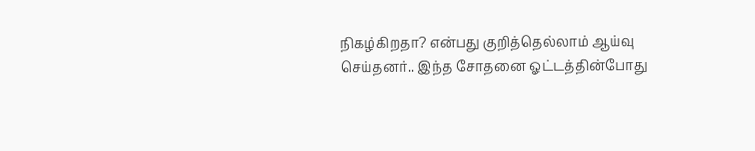நிகழ்கிறதா? என்பது குறித்தெல்லாம் ஆய்வு செய்தனர்.. இந்த சோதனை ஓட்டத்தின்போது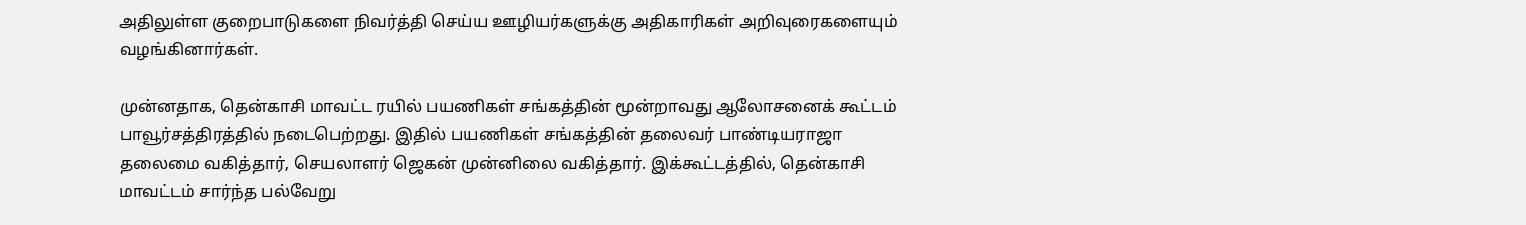அதிலுள்ள குறைபாடுகளை நிவர்த்தி செய்ய ஊழியர்களுக்கு அதிகாரிகள் அறிவுரைகளையும் வழங்கினார்கள்.

முன்னதாக, தென்காசி மாவட்ட ரயில் பயணிகள் சங்கத்தின் மூன்றாவது ஆலோசனைக் கூட்டம் பாவூர்சத்திரத்தில் நடைபெற்றது. இதில் பயணிகள் சங்கத்தின் தலைவர் பாண்டியராஜா தலைமை வகித்தார், செயலாளர் ஜெகன் முன்னிலை வகித்தார். இக்கூட்டத்தில், தென்காசி மாவட்டம் சார்ந்த பல்வேறு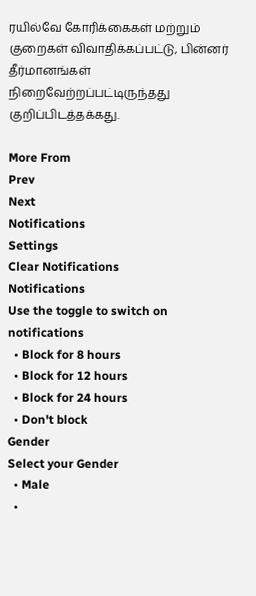ரயில்வே கோரிக்கைகள் மற்றும் குறைகள் விவாதிக்கப்பட்டு, பின்னர் தீர்மானங்கள் நிறைவேற்றப்பட்டிருந்தது குறிப்பிடத்தக்கது.

More From
Prev
Next
Notifications
Settings
Clear Notifications
Notifications
Use the toggle to switch on notifications
  • Block for 8 hours
  • Block for 12 hours
  • Block for 24 hours
  • Don't block
Gender
Select your Gender
  • Male
  •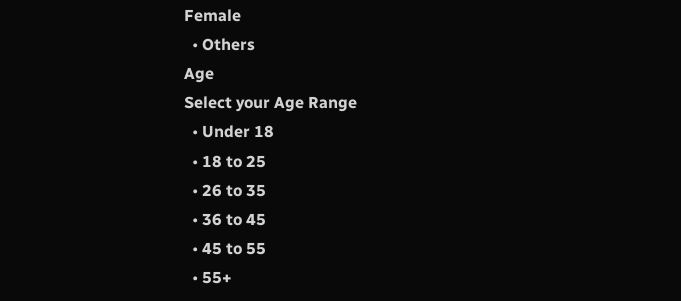Female
  • Others
Age
Select your Age Range
  • Under 18
  • 18 to 25
  • 26 to 35
  • 36 to 45
  • 45 to 55
  • 55+